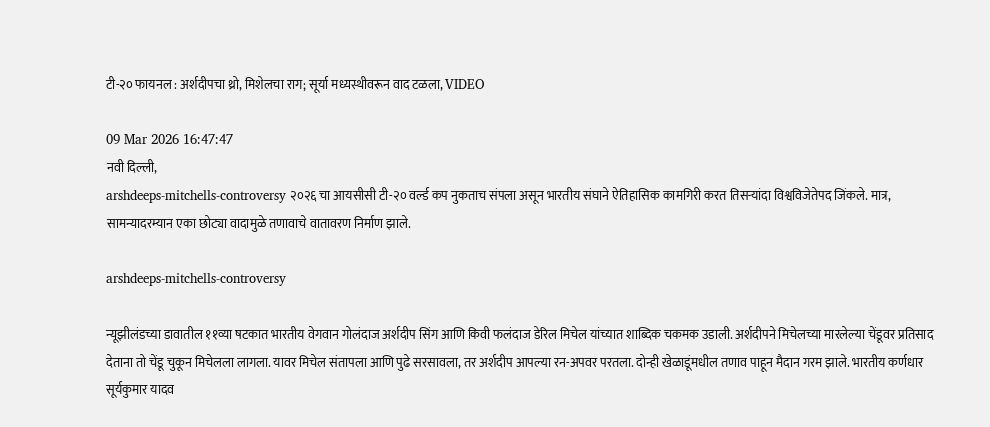टी-२० फायनल : अर्शदीपचा थ्रो, मिशेलचा राग; सूर्या मध्यस्थीवरून वाद टळला, VIDEO

09 Mar 2026 16:47:47
नवी दिल्ली,
arshdeeps-mitchells-controversy २०२६ चा आयसीसी टी-२० वर्ल्ड कप नुकताच संपला असून भारतीय संघाने ऐतिहासिक कामगिरी करत तिसऱ्यांदा विश्वविजेतेपद जिंकले. मात्र, सामन्यादरम्यान एका छोट्या वादामुळे तणावाचे वातावरण निर्माण झाले.

arshdeeps-mitchells-controversy

न्यूझीलंडच्या डावातील ११व्या षटकात भारतीय वेगवान गोलंदाज अर्शदीप सिंग आणि किवी फलंदाज डेरिल मिचेल यांच्यात शाब्दिक चकमक उडाली. अर्शदीपने मिचेलच्या मारलेल्या चेंडूवर प्रतिसाद देताना तो चेंडू चुकून मिचेलला लागला. यावर मिचेल संतापला आणि पुढे सरसावला, तर अर्शदीप आपल्या रन-अपवर परतला. दोन्ही खेळाडूंमधील तणाव पाहून मैदान गरम झाले. भारतीय कर्णधार सूर्यकुमार यादव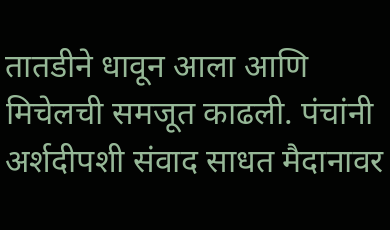तातडीने धावून आला आणि मिचेलची समजूत काढली. पंचांनी अर्शदीपशी संवाद साधत मैदानावर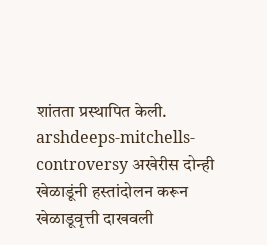शांतता प्रस्थापित केली. arshdeeps-mitchells-controversy अखेरीस दोन्ही खेळाडूंनी हस्तांदोलन करून खेळाडूवृत्ती दाखवली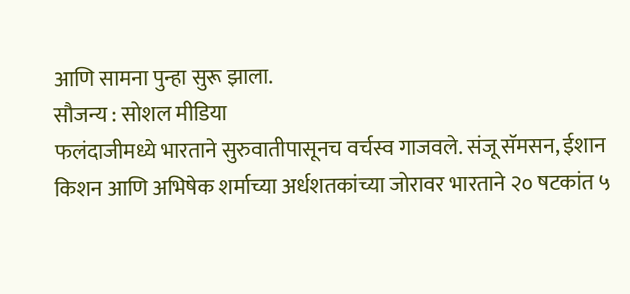आणि सामना पुन्हा सुरू झाला.
सौजन्य : सोशल मीडिया
फलंदाजीमध्ये भारताने सुरुवातीपासूनच वर्चस्व गाजवले. संजू सॅमसन, ईशान किशन आणि अभिषेक शर्माच्या अर्धशतकांच्या जोरावर भारताने २० षटकांत ५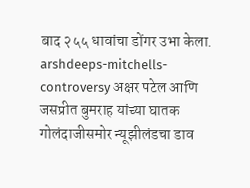बाद २५५ धावांचा डोंगर उभा केला. arshdeeps-mitchells-controversy अक्षर पटेल आणि जसप्रीत बुमराह यांच्या घातक गोलंदाजीसमोर न्यूझीलंडचा डाव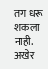तग धरू शकला नाही. अखेर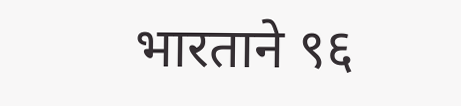भारताने ९६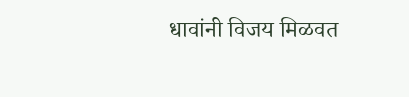धावांनी विजय मिळवत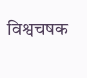विश्वचषक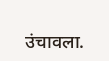उंचावला.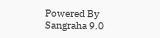Powered By Sangraha 9.0